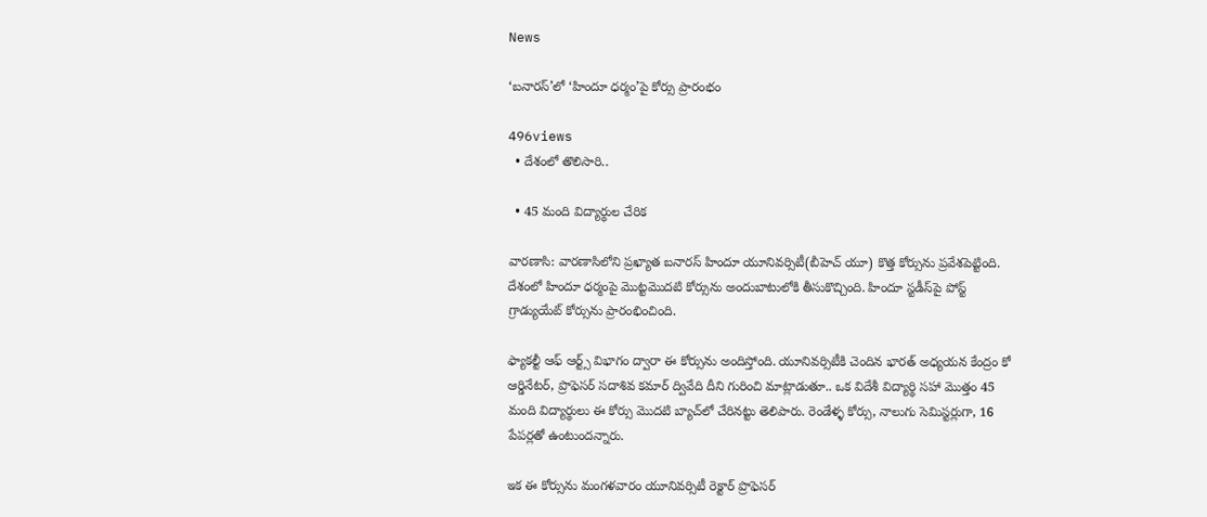News

‘బనారస్‌’లో ‘హిందూ ధర్మం’పై కోర్సు ప్రారంభం

496views
  • దేశంలో తొలిసారి..

  • 45 మంది విద్యార్థుల చేరిక

వారణాసి: వారణాసిలోని ప్రఖ్యాత బనారస్‌ హిందూ యూనివర్సిటీ(బీహెచ్‌ యూ) కొత్త కోర్సును ప్రవేశపెట్టింది. దేశంలో హిందూ ధర్మంపై మొట్టమొదటి కోర్సును అందుబాటులోకి తీసుకొచ్చింది. హిందూ స్టడీస్‌పై పోస్ట్‌ గ్రాడ్యుయేట్‌ కోర్సును ప్రారంభించింది.

ఫ్యాకల్టీ ఆఫ్‌ ఆర్ట్స్‌ విభాగం ద్వారా ఈ కోర్సును అందిస్తోంది. యూనివర్సిటీకి చెందిన భారత్‌ అధ్యయన కేంద్రం కో ఆర్డినేటర్‌, ప్రొఫెసర్‌ సదాశివ కమార్‌ ద్వివేది దీని గురించి మాట్లాడుతూ.. ఒక విదేశీ విద్యార్థి సహా మొత్తం 45 మంది విద్యార్థులు ఈ కోర్సు మొదటి బ్యాచ్‌లో చేరినట్టు తెలిపారు. రెండేళ్ళ కోర్సు, నాలుగు సెమిస్టర్లుగా, 16 పేపర్లతో ఉంటుందన్నారు.

ఇక ఈ కోర్సును మంగళవారం యూనివర్సిటీ రెక్టార్‌ ప్రొఫెసర్‌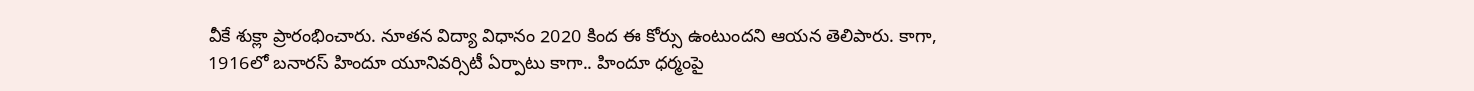వీకే శుక్లా ప్రారంభించారు. నూతన విద్యా విధానం 2020 కింద ఈ కోర్సు ఉంటుందని ఆయన తెలిపారు. కాగా, 1916లో బనారస్‌ హిందూ యూనివర్సిటీ ఏర్పాటు కాగా.. హిందూ ధర్మంపై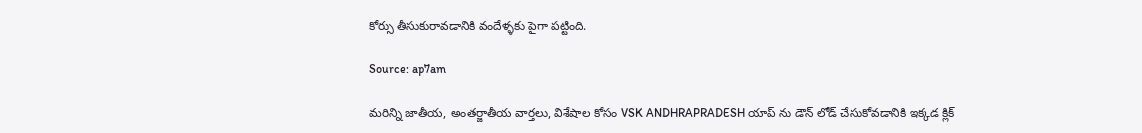కోర్సు తీసుకురావడానికి వందేళ్ళకు పైగా పట్టింది.

Source: ap7am

మరిన్ని జాతీయ, అంతర్జాతీయ వార్తలు, విశేషాల కోసం VSK ANDHRAPRADESH యాప్ ను డౌన్ లోడ్ చేసుకోవడానికి ఇక్కడ క్లిక్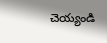చెయ్యండి